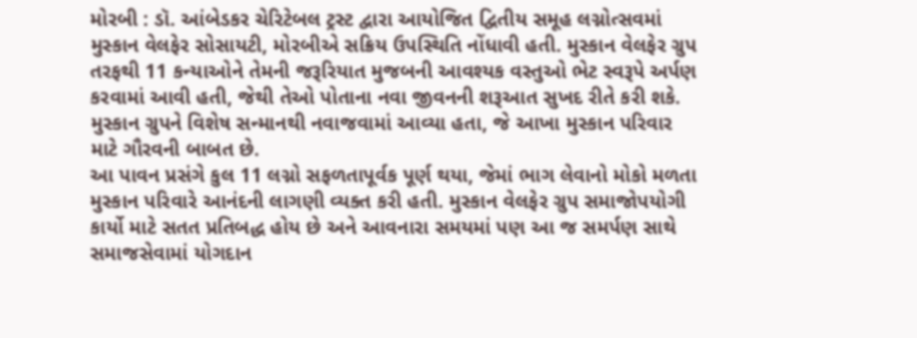મોરબી : ડૉ. આંબેડકર ચેરિટેબલ ટ્રસ્ટ દ્વારા આયોજિત દ્વિતીય સમૂહ લગ્નોત્સવમાં મુસ્કાન વેલફેર સોસાયટી, મોરબીએ સક્રિય ઉપસ્થિતિ નોંધાવી હતી. મુસ્કાન વેલફેર ગ્રુપ તરફથી 11 કન્યાઓને તેમની જરૂરિયાત મુજબની આવશ્યક વસ્તુઓ ભેટ સ્વરૂપે અર્પણ કરવામાં આવી હતી, જેથી તેઓ પોતાના નવા જીવનની શરૂઆત સુખદ રીતે કરી શકે. મુસ્કાન ગ્રુપને વિશેષ સન્માનથી નવાજવામાં આવ્યા હતા, જે આખા મુસ્કાન પરિવાર માટે ગૌરવની બાબત છે.
આ પાવન પ્રસંગે કુલ 11 લગ્નો સફળતાપૂર્વક પૂર્ણ થયા, જેમાં ભાગ લેવાનો મોકો મળતા મુસ્કાન પરિવારે આનંદની લાગણી વ્યક્ત કરી હતી. મુસ્કાન વેલફેર ગ્રુપ સમાજોપયોગી કાર્યો માટે સતત પ્રતિબદ્ધ હોય છે અને આવનારા સમયમાં પણ આ જ સમર્પણ સાથે સમાજસેવામાં યોગદાન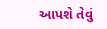આપશે તેવું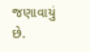જણાવાયું છે.